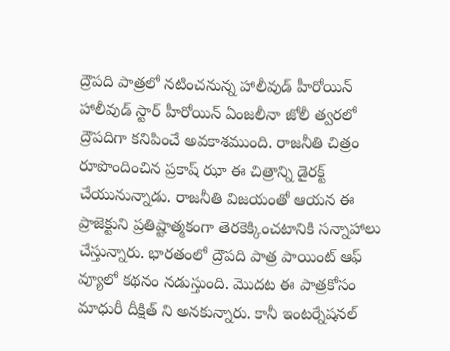ద్రౌపది పాత్రలో నటించనున్న హాలీవుడ్ హీరోయిన్
హాలీవుడ్ స్టార్ హీరోయిన్ ఏంజలీనా జోలీ త్వరలో ద్రౌపదిగా కనిపించే అవకాశముంది. రాజనీతి చిత్రం రూపొందించిన ప్రకాష్ ఝా ఈ చిత్రాన్ని డైరక్ట్ చేయునున్నాడు. రాజనీతి విజయంతో ఆయన ఈ ప్రాజెక్టుని ప్రతిష్టాత్మకంగా తెరకెక్కించటానికి సన్నాహాలు చేస్తున్నారు. భారతంలో ద్రౌపది పాత్ర పాయింట్ ఆఫ్ వ్యూలో కథనం నడుస్తుంది. మొదట ఈ పాత్రకోసం మాధురీ దీక్షిత్ ని అనకున్నారు. కానీ ఇంటర్నేషనల్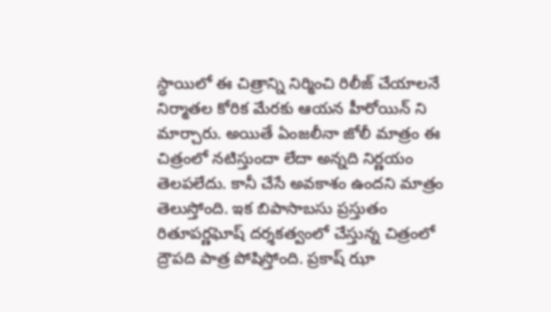స్ధాయిలో ఈ చిత్రాన్ని నిర్మించి రిలీజ్ చేయాలనే నిర్మాతల కోరిక మేరకు ఆయన హీరోయిన్ ని మార్చారు. అయితే ఏంజలీనా జోలీ మాత్రం ఈ చిత్రంలో నటిస్తుందా లేదా అన్నది నిర్ణయం తెలపలేదు. కానీ చేసే అవకాశం ఉందని మాత్రం తెలుస్తోంది. ఇక బిపాసాబసు ప్రస్తుతం రితూపర్ణఘోష్ దర్శకత్వంలో చేస్తున్న చిత్రంలో ద్రౌపది పాత్ర పోషిస్తోంది. ప్రకాష్ ఝా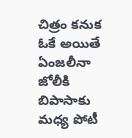చిత్రం కనుక ఓకే అయితే ఏంజలీనా జోలీకి బిపాసాకు మధ్య పోటీ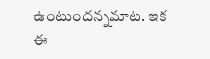ఉంటుందన్నమాట. ఇక ఈ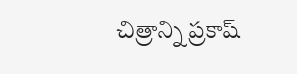చిత్రాన్ని ప్రకాష్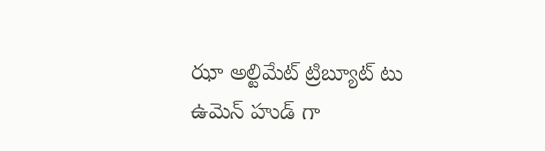ఝా అల్టిమేట్ ట్రిబ్యూట్ టు ఉమెన్ హుడ్ గా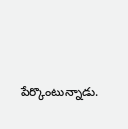పేర్కొంటున్నాడు.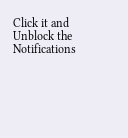Click it and Unblock the Notifications